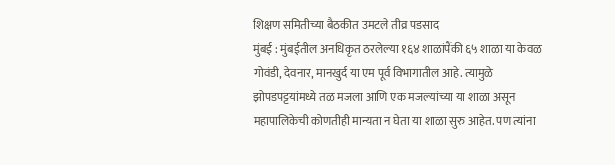शिक्षण समितीच्या बैठकीत उमटले तीव्र पडसाद
मुंबई : मुंबईतील अनधिकृत ठरलेल्या १६४ शाळांपैंकी ६५ शाळा या केवळ गोवंडी, देवनार, मानखुर्द या एम पूर्व विभागातील आहे. त्यामुळे झोपडपट्टयांमध्ये तळ मजला आणि एक मजल्यांच्या या शाळा असून महापालिकेची कोणतीही मान्यता न घेता या शाळा सुरु आहेत. पण त्यांना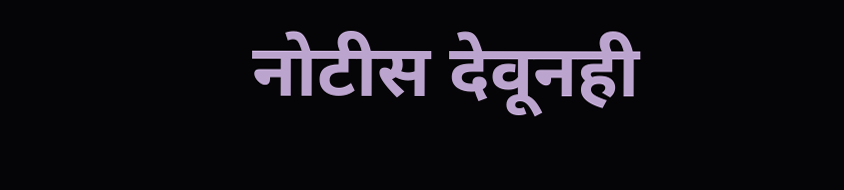नोटीस देवूनही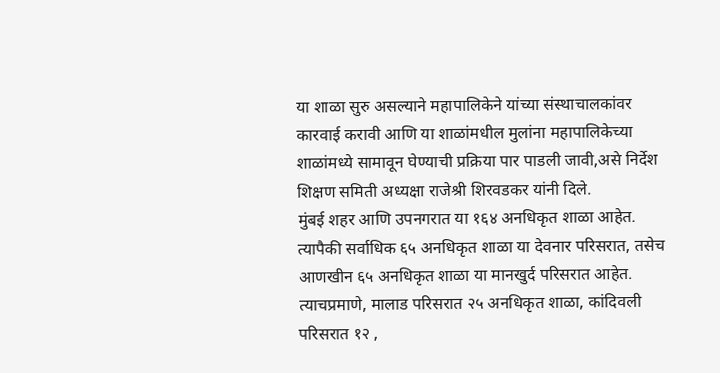या शाळा सुरु असल्याने महापालिकेने यांच्या संस्थाचालकांवर कारवाई करावी आणि या शाळांमधील मुलांना महापालिकेच्या शाळांमध्ये सामावून घेण्याची प्रक्रिया पार पाडली जावी,असे निर्देश शिक्षण समिती अध्यक्षा राजेश्री शिरवडकर यांनी दिले.
मुंबई शहर आणि उपनगरात या १६४ अनधिकृत शाळा आहेत. त्यापैकी सर्वाधिक ६५ अनधिकृत शाळा या देवनार परिसरात, तसेच आणखीन ६५ अनधिकृत शाळा या मानखुर्द परिसरात आहेत. त्याचप्रमाणे, मालाड परिसरात २५ अनधिकृत शाळा, कांदिवली परिसरात १२ ,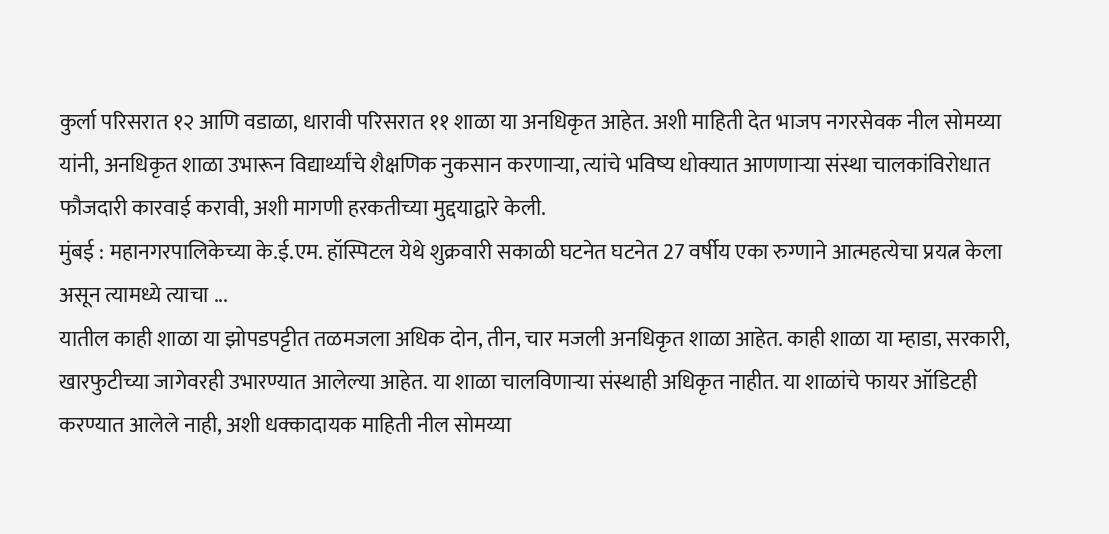कुर्ला परिसरात १२ आणि वडाळा, धारावी परिसरात ११ शाळा या अनधिकृत आहेत. अशी माहिती देत भाजप नगरसेवक नील सोमय्या यांनी, अनधिकृत शाळा उभारून विद्यार्थ्यांचे शैक्षणिक नुकसान करणाऱ्या, त्यांचे भविष्य धोक्यात आणणाऱ्या संस्था चालकांविरोधात फौजदारी कारवाई करावी, अशी मागणी हरकतीच्या मुद्दयाद्वारे केली.
मुंबई : महानगरपालिकेच्या के.ई.एम. हॉस्पिटल येथे शुक्रवारी सकाळी घटनेत घटनेत 27 वर्षीय एका रुग्णाने आत्महत्येचा प्रयत्न केला असून त्यामध्ये त्याचा ...
यातील काही शाळा या झोपडपट्टीत तळमजला अधिक दोन, तीन, चार मजली अनधिकृत शाळा आहेत. काही शाळा या म्हाडा, सरकारी, खारफुटीच्या जागेवरही उभारण्यात आलेल्या आहेत. या शाळा चालविणाऱ्या संस्थाही अधिकृत नाहीत. या शाळांचे फायर ऑडिटही करण्यात आलेले नाही, अशी धक्कादायक माहिती नील सोमय्या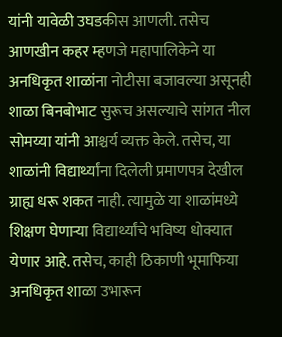यांनी यावेळी उघडकीस आणली. तसेच आणखीन कहर म्हणजे महापालिकेने या अनधिकृत शाळांना नोटीसा बजावल्या असूनही शाळा बिनबोभाट सुरूच असल्याचे सांगत नील सोमय्या यांनी आश्चर्य व्यक्त केले. तसेच, या शाळांनी विद्यार्थ्यांना दिलेली प्रमाणपत्र देखील ग्राह्य धरू शकत नाही. त्यामुळे या शाळांमध्ये शिक्षण घेणाऱ्या विद्यार्थ्यांचे भविष्य धोक्यात येणार आहे. तसेच, काही ठिकाणी भूमाफिया अनधिकृत शाळा उभारून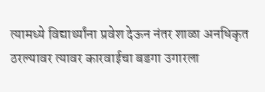त्यामध्ये विद्यार्थ्यांना प्रवेश देऊन नंतर शाळा अनधिकृत ठरल्यावर त्यावर कारवाईचा बडगा उगारला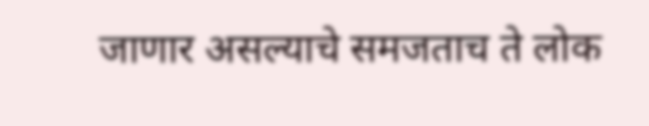जाणार असल्याचे समजताच ते लोक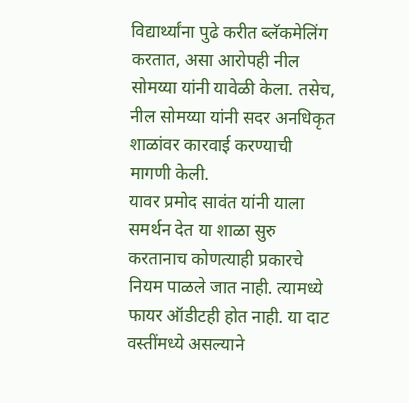विद्यार्थ्यांना पुढे करीत ब्लॅकमेलिंग करतात, असा आरोपही नील सोमय्या यांनी यावेळी केला. तसेच, नील सोमय्या यांनी सदर अनधिकृत शाळांवर कारवाई करण्याची मागणी केली.
यावर प्रमोद सावंत यांनी याला समर्थन देत या शाळा सुरु करतानाच कोणत्याही प्रकारचे नियम पाळले जात नाही. त्यामध्ये फायर ऑडीटही होत नाही. या दाट वस्तींमध्ये असल्याने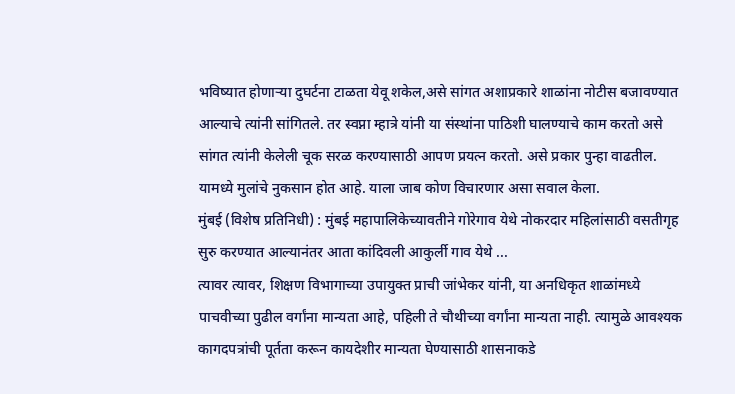भविष्यात होणाऱ्या दुघर्टना टाळता येवू शकेल,असे सांगत अशाप्रकारे शाळांना नोटीस बजावण्यात आल्याचे त्यांनी सांगितले. तर स्वप्ना म्हात्रे यांनी या संस्थांना पाठिशी घालण्याचे काम करतो असे सांगत त्यांनी केलेली चूक सरळ करण्यासाठी आपण प्रयत्न करतो. असे प्रकार पुन्हा वाढतील. यामध्ये मुलांचे नुकसान होत आहे. याला जाब कोण विचारणार असा सवाल केला.
मुंबई (विशेष प्रतिनिधी) : मुंबई महापालिकेच्यावतीने गोरेगाव येथे नोकरदार महिलांसाठी वसतीगृह सुरु करण्यात आल्यानंतर आता कांदिवली आकुर्ली गाव येथे ...
त्यावर त्यावर, शिक्षण विभागाच्या उपायुक्त प्राची जांभेकर यांनी, या अनधिकृत शाळांमध्ये पाचवीच्या पुढील वर्गांना मान्यता आहे, पहिली ते चौथीच्या वर्गांना मान्यता नाही. त्यामुळे आवश्यक कागदपत्रांची पूर्तता करून कायदेशीर मान्यता घेण्यासाठी शासनाकडे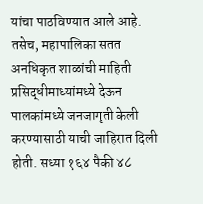यांचा पाठविण्यात आले आहे. तसेच, महापालिका सतत अनधिकृत शाळांची माहिती प्रसिद्धीमाध्यांमध्ये देऊन पालकांमध्ये जनजागृती केली करण्यासाठी याची जाहिरात दिली होती. सध्या १६४ पैकी ४८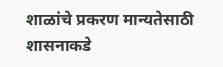शाळांचे प्रकरण मान्यतेसाठी शासनाकडे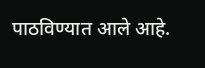पाठविण्यात आले आहे.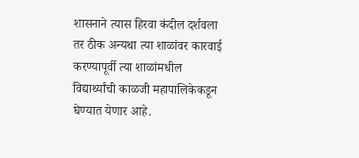शासनाने त्यास हिरवा कंदील दर्शवला तर ठीक अन्यथा त्या शाळांवर कारवाई करण्यापूर्वी त्या शाळांमधील विद्यार्थ्यांची काळजी महापालिकेकडून घेण्यात येणार आहे.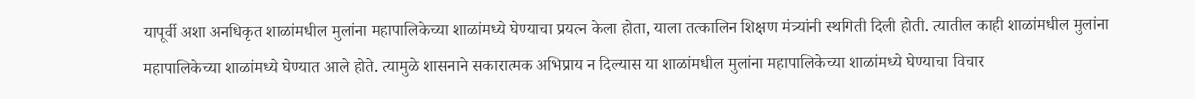यापूर्वी अशा अनधिकृत शाळांमधील मुलांना महापालिकेच्या शाळांमध्ये घेण्याचा प्रयत्न केला होता, याला तत्कालिन शिक्षण मंत्र्यांनी स्थगिती दिली होती. त्यातील काही शाळांमधील मुलांना महापालिकेच्या शाळांमध्ये घेण्यात आले होते. त्यामुळे शासनाने सकारात्मक अभिप्राय न दिल्यास या शाळांमधील मुलांना महापालिकेच्या शाळांमध्ये घेण्याचा विचार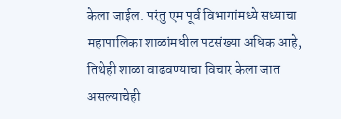केला जाईल. परंतु एम पूर्व विभागांमध्ये सध्याचा महापालिका शाळांमधील पटसंख्या अधिक आहे, तिथेही शाळा वाढवण्याचा विचार केला जात असल्याचेही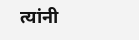त्यांनी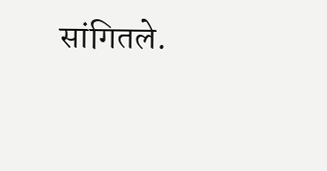सांगितले.